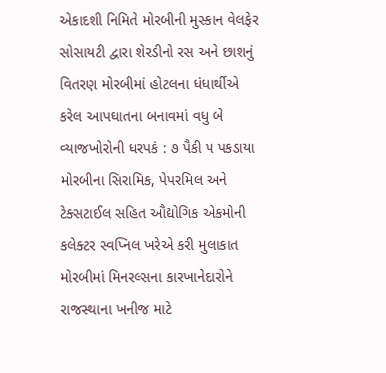એકાદશી નિમિતે મોરબીની મુસ્કાન વેલફેર સોસાયટી દ્વારા શેરડીનો રસ અને છાશનું વિતરણ મોરબીમાં હોટલના ધંધાર્થીએ કરેલ આપઘાતના બનાવમાં વધુ બે વ્યાજખોરોની ધરપકં : ૭ પૈકી ૫ પકડાયા મોરબીના સિરામિક, પેપરમિલ અને ટેક્સટાઈલ સહિત ઔદ્યોગિક એકમોની કલેક્ટર સ્વપ્નિલ ખરેએ કરી મુલાકાત મોરબીમાં મિનરલ્સના કારખાનેદારોને રાજસ્થાના ખનીજ માટે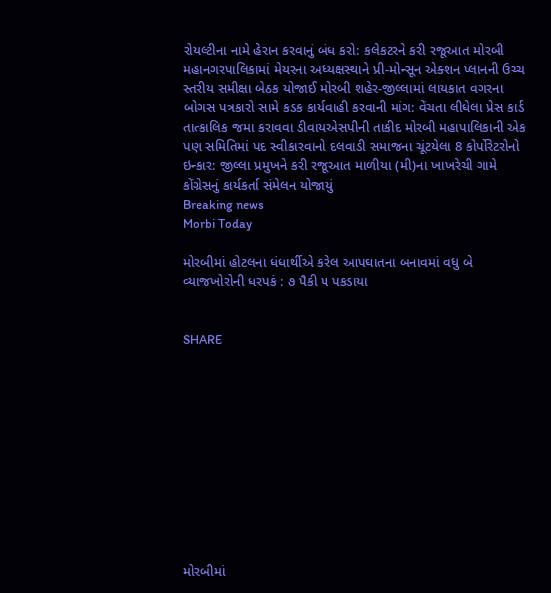રોયલ્ટીના નામે હેરાન કરવાનું બંધ કરો: કલેકટરને કરી રજૂઆત મોરબી મહાનગરપાલિકામાં મેયરના અધ્યક્ષસ્થાને પ્રી-મોન્સૂન એક્શન પ્લાનની ઉચ્ચ સ્તરીય સમીક્ષા બેઠક યોજાઈ મોરબી શહેર-જીલ્લામાં લાયકાત વગરના બોગસ પત્રકારો સામે કડક કાર્યવાહી કરવાની માંગ: વેંચતા લીધેલા પ્રેસ કાર્ડ તાત્કાલિક જમા કરાવવા ડીવાયએસપીની તાકીદ મોરબી મહાપાલિકાની એક પણ સમિતિમાં પદ સ્વીકારવાનો દલવાડી સમાજના ચૂંટયેલા 8 કોર્પોરેટરોનો ઇન્કાર: જીલ્લા પ્રમુખને કરી રજૂઆત માળીયા (મી)ના ખાખરેચી ગામે કોંગ્રેસનું કાર્યકર્તા સંમેલન યોજાયું
Breaking news
Morbi Today

મોરબીમાં હોટલના ધંધાર્થીએ કરેલ આપઘાતના બનાવમાં વધુ બે વ્યાજખોરોની ધરપકં : ૭ પૈકી ૫ પકડાયા


SHARE











મોરબીમાં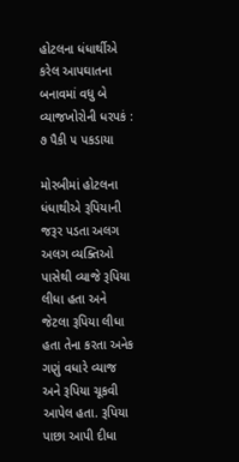હોટલના ધંધાર્થીએ કરેલ આપઘાતના બનાવમાં વધુ બે વ્યાજખોરોની ધરપકં : ૭ પૈકી ૫ પકડાયા

મોરબીમાં હોટલના ધંધાથીએ રૂપિયાની જરૂર પડતા અલગ અલગ વ્યક્તિઓ પાસેથી વ્યાજે રૂપિયા લીધા હતા અને જેટલા રૂપિયા લીધા હતા તેના કરતા અનેક ગણું વધારે વ્યાજ અને રૂપિયા ચૂકવી આપેલ હતા. રૂપિયા પાછા આપી દીધા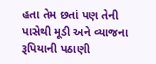હતા તેમ છતાં પણ તેની પાસેથી મૂડી અને વ્યાજના રૂપિયાની પઠાણી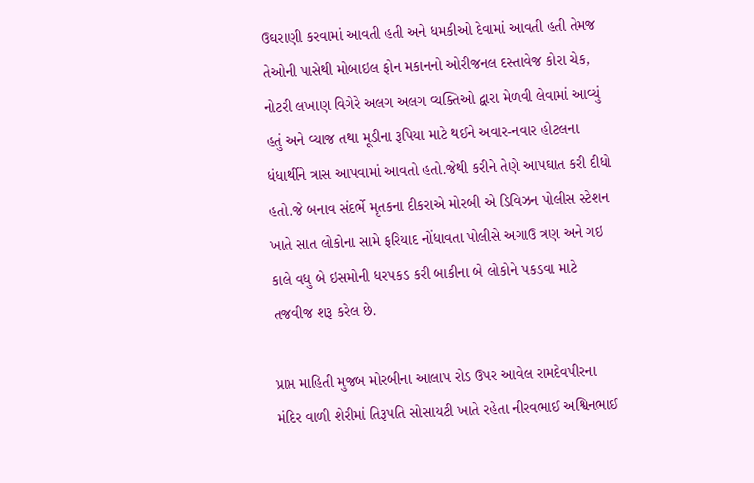ઉઘરાણી કરવામાં આવતી હતી અને ધમકીઓ દેવામાં આવતી હતી તેમજ તેઓની પાસેથી મોબાઇલ ફોન મકાનનો ઓરીજનલ દસ્તાવેજ કોરા ચેક, નોટરી લખાણ વિગેરે અલગ અલગ વ્યક્તિઓ દ્વારા મેળવી લેવામાં આવ્યું હતું અને વ્યાજ તથા મૂડીના રૂપિયા માટે થઈને અવાર-નવાર હોટલના ધંધાર્થીને ત્રાસ આપવામાં આવતો હતો.જેથી કરીને તેણે આપઘાત કરી દીધો હતો.જે બનાવ સંદર્ભે મૃતકના દીકરાએ મોરબી એ ડિવિઝન પોલીસ સ્ટેશન ખાતે સાત લોકોના સામે ફરિયાદ નોંધાવતા પોલીસે અગાઉ ત્રણ અને ગઇ કાલે વધુ બે ઇસમોની ધરપકડ કરી બાકીના બે લોકોને પકડવા માટે તજવીજ શરૂ કરેલ છે.

પ્રાપ્ત માહિતી મુજબ મોરબીના આલાપ રોડ ઉપર આવેલ રામદેવપીરના મંદિર વાળી શેરીમાં તિરૂપતિ સોસાયટી ખાતે રહેતા નીરવભાઈ અશ્વિનભાઈ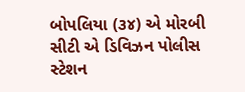બોપલિયા (૩૪) એ મોરબી સીટી એ ડિવિઝન પોલીસ સ્ટેશન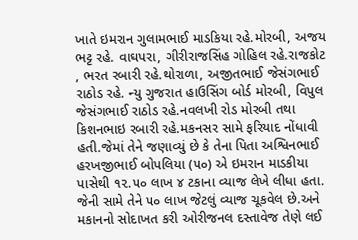ખાતે ઇમરાન ગુલામભાઈ માડકિયા રહે.મોરબી, અજય ભટ્ટ રહે. વાઘપરા, ગીરીરાજસિંહ ગોહિલ રહે.રાજકોટ , ભરત રબારી રહે.થોરાળા, અજીતભાઈ જેસંગભાઈ રાઠોડ રહે. ન્યુ ગુજરાત હાઉસિંગ બોર્ડ મોરબી, વિપુલ જેસંગભાઈ રાઠોડ રહે.નવલખી રોડ મોરબી તથા કિશનભાઇ રબારી રહે.મકનસર સામે ફરિયાદ નોંધાવી હતી.જેમાં તેને જણાવ્યું છે કે તેના પિતા અશ્વિનભાઈ હરખજીભાઈ બોપલિયા (૫૦) એ ઇમરાન માડકીયા પાસેથી ૧૨.૫૦ લાખ ૪ ટકાના વ્યાજ લેખે લીધા હતા. જેની સામે તેને ૫૦ લાખ જેટલું વ્યાજ ચૂકવેલ છે.અને મકાનનો સોદાખત કરી ઓરીજનલ દસ્તાવેજ તેણે લઈ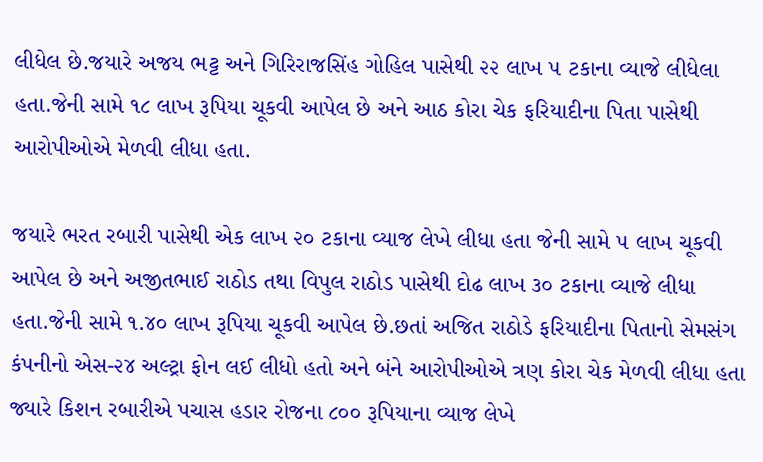લીધેલ છે.જયારે અજય ભટ્ટ અને ગિરિરાજસિંહ ગોહિલ પાસેથી ૨૨ લાખ ૫ ટકાના વ્યાજે લીધેલા હતા.જેની સામે ૧૮ લાખ રૂપિયા ચૂકવી આપેલ છે અને આઠ કોરા ચેક ફરિયાદીના પિતા પાસેથી આરોપીઓએ મેળવી લીધા હતા.

જયારે ભરત રબારી પાસેથી એક લાખ ૨૦ ટકાના વ્યાજ લેખે લીધા હતા જેની સામે ૫ લાખ ચૂકવી આપેલ છે અને અજીતભાઈ રાઠોડ તથા વિપુલ રાઠોડ પાસેથી દોઢ લાખ ૩૦ ટકાના વ્યાજે લીધા હતા.જેની સામે ૧.૪૦ લાખ રૂપિયા ચૂકવી આપેલ છે.છતાં અજિત રાઠોડે ફરિયાદીના પિતાનો સેમસંગ કંપનીનો એસ-૨૪ અલ્ટ્રા ફોન લઈ લીધો હતો અને બંને આરોપીઓએ ત્રણ કોરા ચેક મેળવી લીધા હતા જ્યારે કિશન રબારીએ પચાસ હડાર રોજના ૮૦૦ રૂપિયાના વ્યાજ લેખે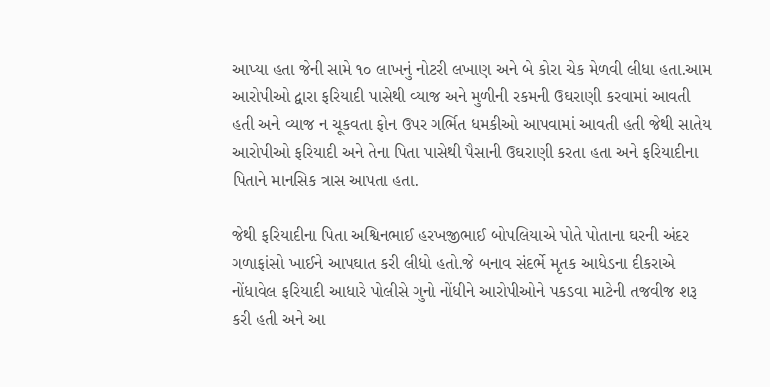આપ્યા હતા જેની સામે ૧૦ લાખનું નોટરી લખાણ અને બે કોરા ચેક મેળવી લીધા હતા.આમ આરોપીઓ દ્વારા ફરિયાદી પાસેથી વ્યાજ અને મુળીની રકમની ઉઘરાણી કરવામાં આવતી હતી અને વ્યાજ ન ચૂકવતા ફોન ઉપર ગર્ભિત ધમકીઓ આપવામાં આવતી હતી જેથી સાતેય આરોપીઓ ફરિયાદી અને તેના પિતા પાસેથી પૈસાની ઉઘરાણી કરતા હતા અને ફરિયાદીના પિતાને માનસિક ત્રાસ આપતા હતા.

જેથી ફરિયાદીના પિતા અશ્વિનભાઈ હરખજીભાઈ બોપલિયાએ પોતે પોતાના ઘરની અંદર ગળાફાંસો ખાઈને આપઘાત કરી લીધો હતો.જે બનાવ સંદર્ભે મૃતક આધેડના દીકરાએ નોંધાવેલ ફરિયાદી આધારે પોલીસે ગુનો નોંધીને આરોપીઓને પકડવા માટેની તજવીજ શરૂ કરી હતી અને આ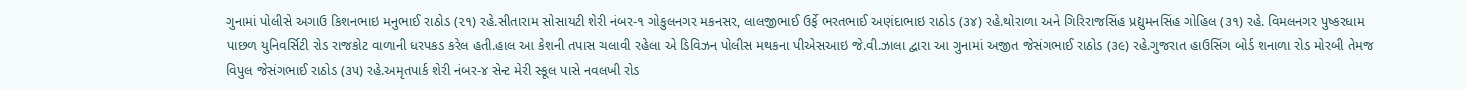ગુનામાં પોલીસે અગાઉ કિશનભાઇ મનુભાઈ રાઠોડ (૨૧) રહે.સીતારામ સોસાયટી શેરી નંબર-૧ ગોકુલનગર મકનસર, લાલજીભાઈ ઉર્ફે ભરતભાઈ અણંદાભાઇ રાઠોડ (૩૪) રહે.થોરાળા અને ગિરિરાજસિંહ પ્રદ્યુમનસિંહ ગોહિલ (૩૧) રહે. વિમલનગર પુષ્કરધામ પાછળ યુનિવર્સિટી રોડ રાજકોટ વાળાની ધરપકડ કરેલ હતી.હાલ આ કેશની તપાસ ચલાવી રહેલા એ ડિવિઝન પોલીસ મથકના પીએસઆઇ જે.વી.ઝાલા દ્વારા આ ગુનામાં અજીત જેસંગભાઈ રાઠોડ (૩૯) રહે.ગુજરાત હાઉસિંગ બોર્ડ શનાળા રોડ મોરબી તેમજ વિપુલ જેસંગભાઈ રાઠોડ (૩૫) રહે.અમૃતપાર્ક શેરી નંબર-૪ સેન્ટ મેરી સ્કૂલ પાસે નવલખી રોડ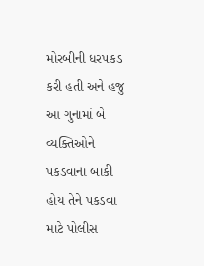મોરબીની ધરપકડ કરી હતી અને હજુ આ ગુનામાં બે વ્યક્તિઓને પકડવાના બાકી હોય તેને પકડવા માટે પોલીસ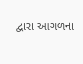દ્વારા આગળના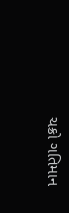ચક્રો ગતિમાન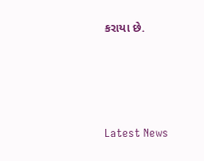કરાયા છે.






Latest News